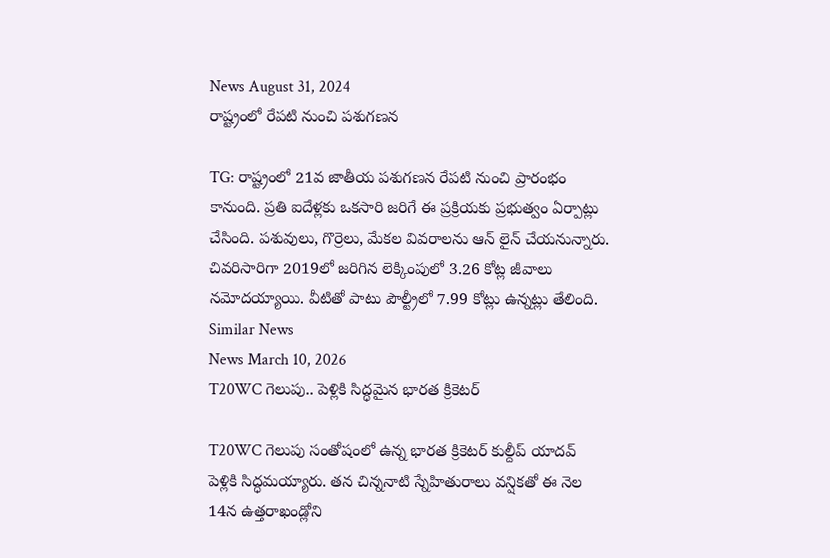News August 31, 2024
రాష్ట్రంలో రేపటి నుంచి పశుగణన

TG: రాష్ట్రంలో 21వ జాతీయ పశుగణన రేపటి నుంచి ప్రారంభం కానుంది. ప్రతి ఐదేళ్లకు ఒకసారి జరిగే ఈ ప్రక్రియకు ప్రభుత్వం ఏర్పాట్లు చేసింది. పశువులు, గొర్రెలు, మేకల వివరాలను ఆన్ లైన్ చేయనున్నారు. చివరిసారిగా 2019లో జరిగిన లెక్కింపులో 3.26 కోట్ల జీవాలు నమోదయ్యాయి. వీటితో పాటు పౌల్ట్రీలో 7.99 కోట్లు ఉన్నట్లు తేలింది.
Similar News
News March 10, 2026
T20WC గెలుపు.. పెళ్లికి సిద్ధమైన భారత క్రికెటర్

T20WC గెలుపు సంతోషంలో ఉన్న భారత క్రికెటర్ కుల్దీప్ యాదవ్ పెళ్లికి సిద్ధమయ్యారు. తన చిన్ననాటి స్నేహితురాలు వన్షికతో ఈ నెల 14న ఉత్తరాఖండ్లోని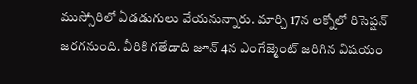ముస్సోరిలో ఏడడుగులు వేయనున్నారు. మార్చి 17న లక్నోలో రిసెప్షన్ జరగనుంది. వీరికి గతేడాది జూన్ 4న ఎంగేజ్మెంట్ జరిగిన విషయం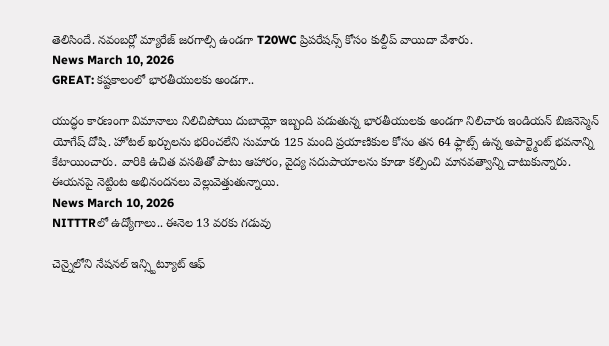తెలిసిందే. నవంబర్లో మ్యారేజ్ జరగాల్సి ఉండగా T20WC ప్రిపరేషన్స్ కోసం కుల్దీప్ వాయిదా వేశారు.
News March 10, 2026
GREAT: కష్టకాలంలో భారతీయులకు అండగా..

యుద్ధం కారణంగా విమానాలు నిలిచిపోయి దుబాయ్లో ఇబ్బంది పడుతున్న భారతీయులకు అండగా నిలిచారు ఇండియన్ బిజినెస్మెన్ యోగేష్ దోషి. హోటల్ ఖర్చులను భరించలేని సుమారు 125 మంది ప్రయాణికుల కోసం తన 64 ఫ్లాట్స్ ఉన్న అపార్ట్మెంట్ భవనాన్ని కేటాయించారు. వారికి ఉచిత వసతితో పాటు ఆహారం, వైద్య సదుపాయాలను కూడా కల్పించి మానవత్వాన్ని చాటుకున్నారు. ఈయనపై నెట్టింట అభినందనలు వెల్లువెత్తుతున్నాయి.
News March 10, 2026
NITTTRలో ఉద్యోగాలు.. ఈనెల 13 వరకు గడువు

చెన్నైలోని నేషనల్ ఇన్స్టిట్యూట్ ఆఫ్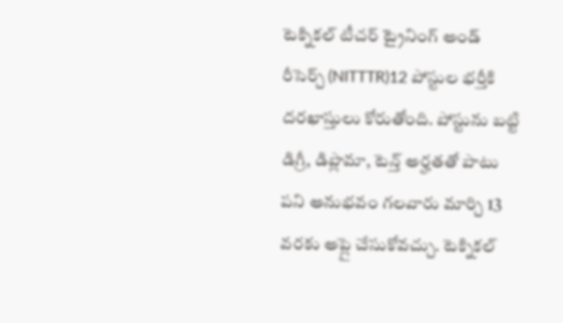టెక్నికల్ టీచర్ ట్రైనింగ్ అండ్ రీసెర్చ్ (NITTTR)12 పోస్టుల భర్తీకి దరఖాస్తులు కోరుతోంది. పోస్టును బట్టి డిగ్రీ, డిప్లొమా, టెన్త్ అర్హతతో పాటు పని అనుభవం గలవారు మార్చి 13 వరకు అప్లై చేసుకోవచ్చు. టెక్నికల్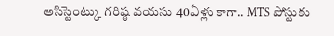అసిస్టెంట్కు గరిష్ఠ వయసు 40ఏళ్లు కాగా.. MTS పోస్టుకు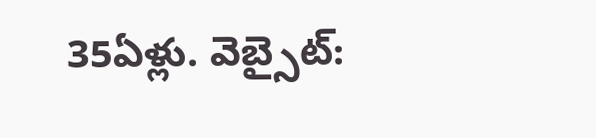35ఏళ్లు. వెబ్సైట్: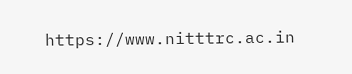https://www.nitttrc.ac.in